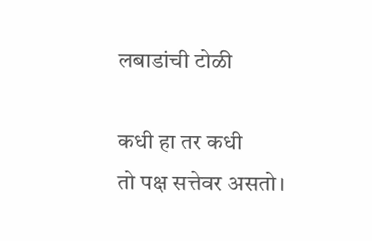लबाडांची टोळी

कधी हा तर कधी
तो पक्ष सत्तेवर असतो।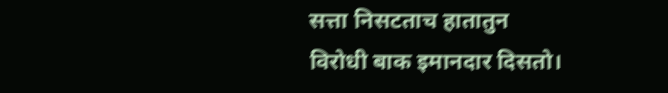सत्ता निसटताच हातातुन
विरोधी बाक इमानदार दिसतो।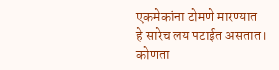एकमेकांना टोमणे मारण्यात
हे सारेच लय पटाईत असतात।
कोणता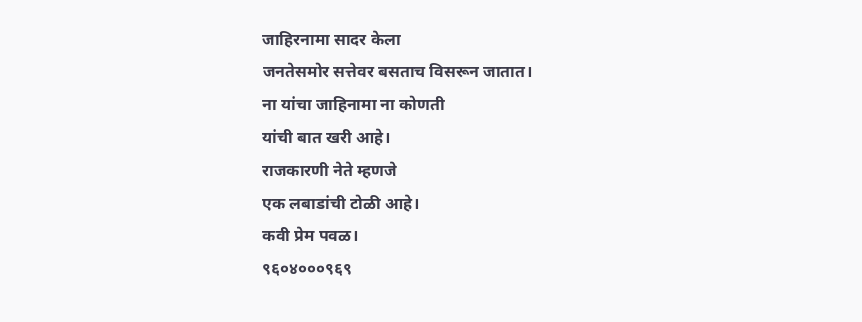जाहिरनामा सादर केला
जनतेसमोर सत्तेवर बसताच विसरून जातात।
ना यांचा जाहिनामा ना कोणती
यांची बात खरी आहे।
राजकारणी नेते म्हणजे
एक लबाडांची टोळी आहे।
कवी प्रेम पवळ।
९६०४०००९६९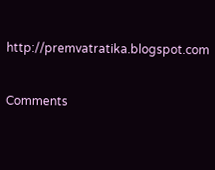http://premvatratika.blogspot.com

Comments